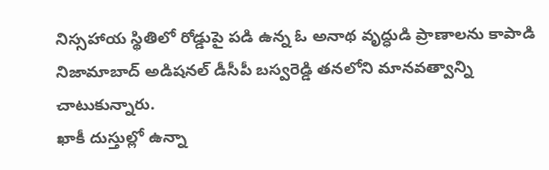నిస్సహాయ స్థితిలో రోడ్డుపై పడి ఉన్న ఓ అనాథ వృద్ధుడి ప్రాణాలను కాపాడి నిజామాబాద్ అడిషనల్ డీసీపీ బస్వరెడ్డి తనలోని మానవత్వాన్ని చాటుకున్నారు.
ఖాకీ దుస్తుల్లో ఉన్నా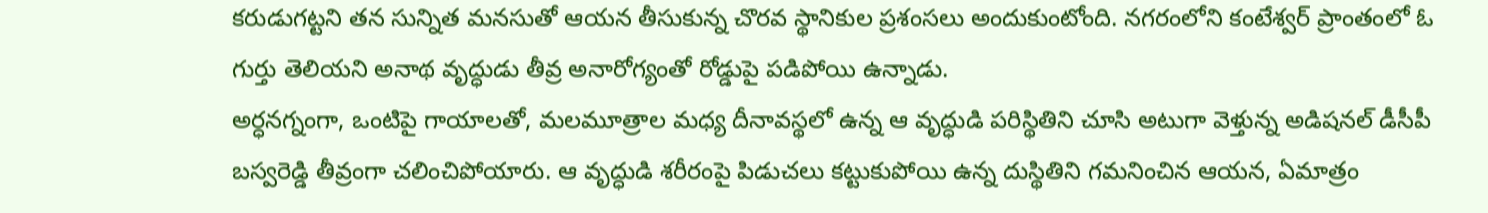కరుడుగట్టని తన సున్నిత మనసుతో ఆయన తీసుకున్న చొరవ స్థానికుల ప్రశంసలు అందుకుంటోంది. నగరంలోని కంటేశ్వర్ ప్రాంతంలో ఓ గుర్తు తెలియని అనాథ వృద్ధుడు తీవ్ర అనారోగ్యంతో రోడ్డుపై పడిపోయి ఉన్నాడు.
అర్ధనగ్నంగా, ఒంటిపై గాయాలతో, మలమూత్రాల మధ్య దీనావస్థలో ఉన్న ఆ వృద్ధుడి పరిస్థితిని చూసి అటుగా వెళ్తున్న అడిషనల్ డీసీపీ బస్వరెడ్డి తీవ్రంగా చలించిపోయారు. ఆ వృద్ధుడి శరీరంపై పిడుచలు కట్టుకుపోయి ఉన్న దుస్థితిని గమనించిన ఆయన, ఏమాత్రం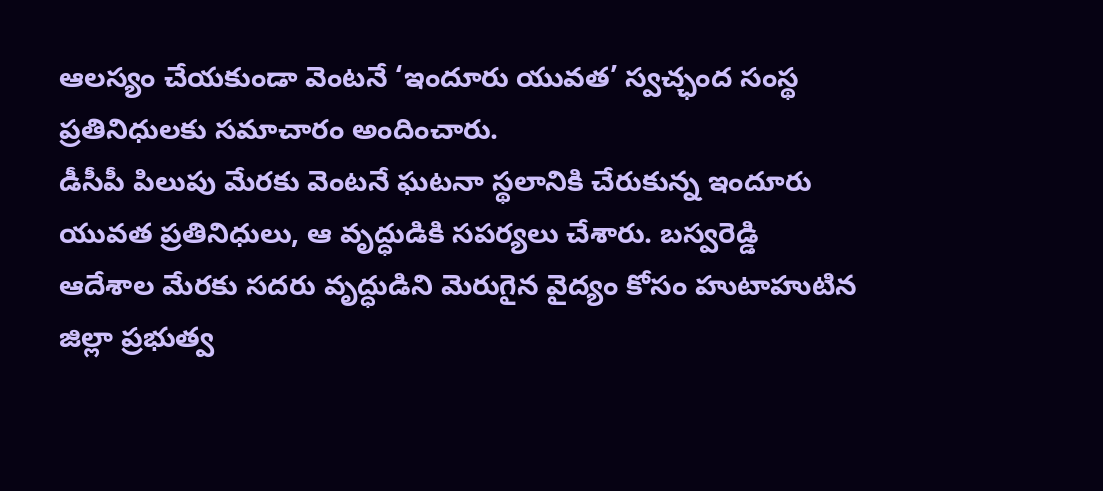ఆలస్యం చేయకుండా వెంటనే ‘ఇందూరు యువత’ స్వచ్ఛంద సంస్థ ప్రతినిధులకు సమాచారం అందించారు.
డీసీపీ పిలుపు మేరకు వెంటనే ఘటనా స్థలానికి చేరుకున్న ఇందూరు యువత ప్రతినిధులు, ఆ వృద్ధుడికి సపర్యలు చేశారు. బస్వరెడ్డి ఆదేశాల మేరకు సదరు వృద్ధుడిని మెరుగైన వైద్యం కోసం హుటాహుటిన జిల్లా ప్రభుత్వ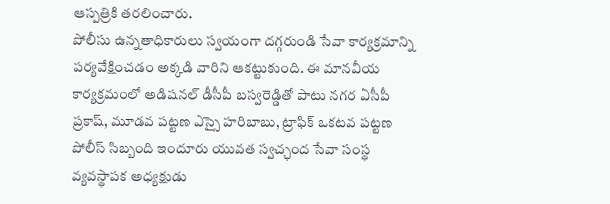ఆస్పత్రికి తరలించారు.
పోలీసు ఉన్నతాధికారులు స్వయంగా దగ్గరుండి సేవా కార్యక్రమాన్ని పర్యవేక్షించడం అక్కడి వారిని ఆకట్టుకుంది. ఈ మానవీయ కార్యక్రమంలో అడిషనల్ డీసీపీ బస్వరెడ్డితో పాటు నగర ఏసీపీ ప్రకాష్, మూడవ పట్టణ ఎస్సై హరిబాబు, ట్రాఫిక్ ఒకటవ పట్టణ పోలీస్ సిబ్బంది ఇందూరు యువత స్వచ్ఛంద సేవా సంస్థ వ్యవస్థాపక అధ్యక్షుడు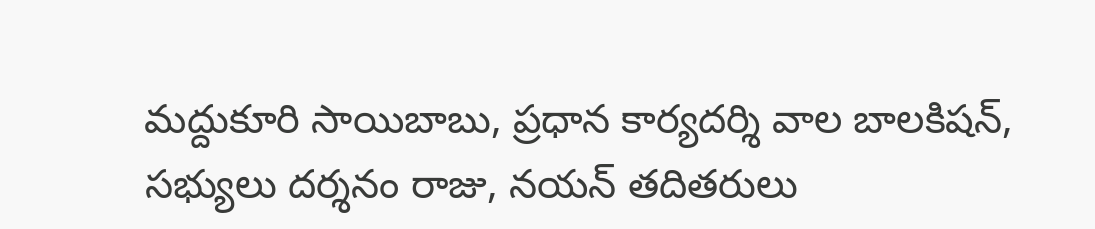మద్దుకూరి సాయిబాబు, ప్రధాన కార్యదర్శి వాల బాలకిషన్, సభ్యులు దర్శనం రాజు, నయన్ తదితరులు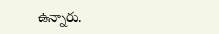ఉన్నారు.